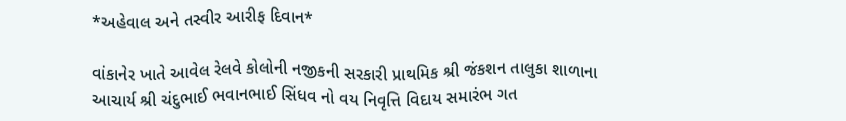*અહેવાલ અને તસ્વીર આરીફ દિવાન*

વાંકાનેર ખાતે આવેલ રેલવે કોલોની નજીકની સરકારી પ્રાથમિક શ્રી જંકશન તાલુકા શાળાના આચાર્ય શ્રી ચંદુભાઈ ભવાનભાઈ સિંધવ નો વય નિવૃત્તિ વિદાય સમારંભ ગત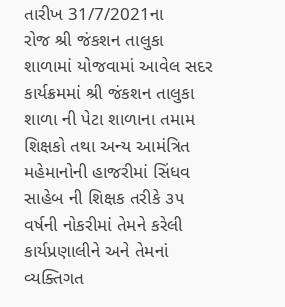તારીખ 31/7/2021ના
રોજ શ્રી જંકશન તાલુકા શાળામાં યોજવામાં આવેલ સદર કાર્યક્રમમાં શ્રી જંકશન તાલુકા શાળા ની પેટા શાળાના તમામ શિક્ષકો તથા અન્ય આમંત્રિત મહેમાનોની હાજરીમાં સિંધવ સાહેબ ની શિક્ષક તરીકે ૩૫ વર્ષની નોકરીમાં તેમને કરેલી કાર્યપ્રણાલીને અને તેમનાં વ્યક્તિગત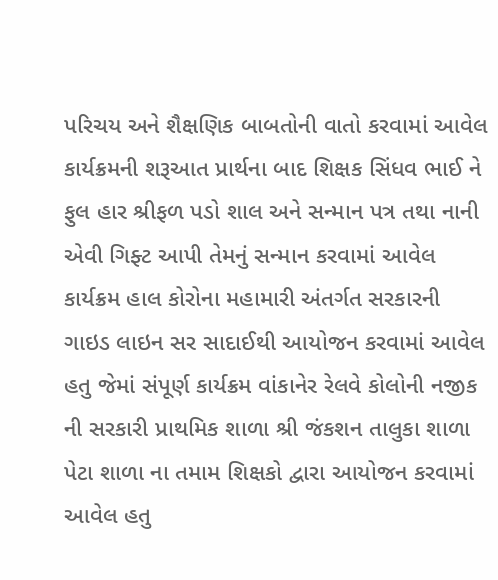પરિચય અને શૈક્ષણિક બાબતોની વાતો કરવામાં આવેલ
કાર્યક્રમની શરૂઆત પ્રાર્થના બાદ શિક્ષક સિંધવ ભાઈ ને ફુલ હાર શ્રીફળ પડો શાલ અને સન્માન પત્ર તથા નાની એવી ગિફ્ટ આપી તેમનું સન્માન કરવામાં આવેલ કાર્યક્રમ હાલ કોરોના મહામારી અંતર્ગત સરકારની ગાઇડ લાઇન સર સાદાઈથી આયોજન કરવામાં આવેલ હતુ જેમાં સંપૂર્ણ કાર્યક્રમ વાંકાનેર રેલવે કોલોની નજીક ની સરકારી પ્રાથમિક શાળા શ્રી જંકશન તાલુકા શાળા પેટા શાળા ના તમામ શિક્ષકો દ્વારા આયોજન કરવામાં આવેલ હતુ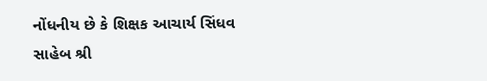નોંધનીય છે કે શિક્ષક આચાર્ય સિંધવ
સાહેબ શ્રી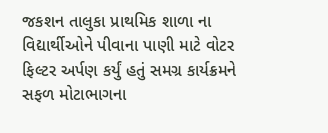જકશન તાલુકા પ્રાથમિક શાળા ના વિદ્યાર્થીઓને પીવાના પાણી માટે વોટર ફિલ્ટર અર્પણ કર્યું હતું સમગ્ર કાર્યક્રમને સફળ મોટાભાગના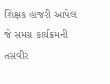શિક્ષક હાજરી આપેલ જે સમગ્ર કાર્યક્રમની તસવીર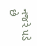નજરે પડે છે